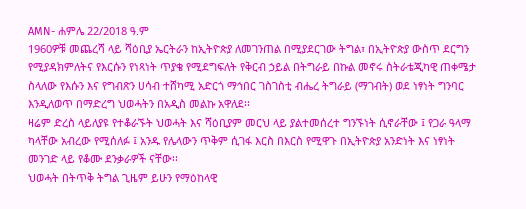AMN- ሐምሌ 22/2018 ዓ.ም
1960ዎቹ መጨረሻ ላይ ሻዕቢያ ኤርትራን ከኢትዮጵያ ለመገንጠል በሚያደርገው ትግል፣ በኢትዮጵያ ውስጥ ደርግን የሚያዳክምለትና የእርሱን የነጻነት ጥያቄ የሚደግፍለት የቅርብ ኃይል በትግራይ በኩል መኖሩ ስትራቴጂካዊ ጠቀሜታ ስላለው የእሱን እና የግብጽን ሀሳብ ተሸካሚ አድርጎ ማኅበር ገስገስቲ ብሔረ ትግራይ (ማገብት) ወደ ነፃነት ግንባር እንዲለወጥ በማድረግ ህወሓትን በአዲስ መልኩ አዋለደ፡፡
ዛሬም ድረስ ላይለያዩ የተቆራኙት ህወሓት እና ሻዕቢያም መርህ ላይ ያልተመሰረተ ግንኙነት ሲኖራቸው ፤ የጋራ ዓላማ ካላቸው አብረው የሚሰለፉ ፤ አንዱ የሌላውን ጥቅም ሲገፋ እርስ በእርስ የሚዋጉ በኢትዮጵያ አንድነት እና ነፃነት መንገድ ላይ የቆሙ ደንቃራዎች ናቸው፡፡
ህወሓት በትጥቅ ትግል ጊዜም ይሁን የማዕከላዊ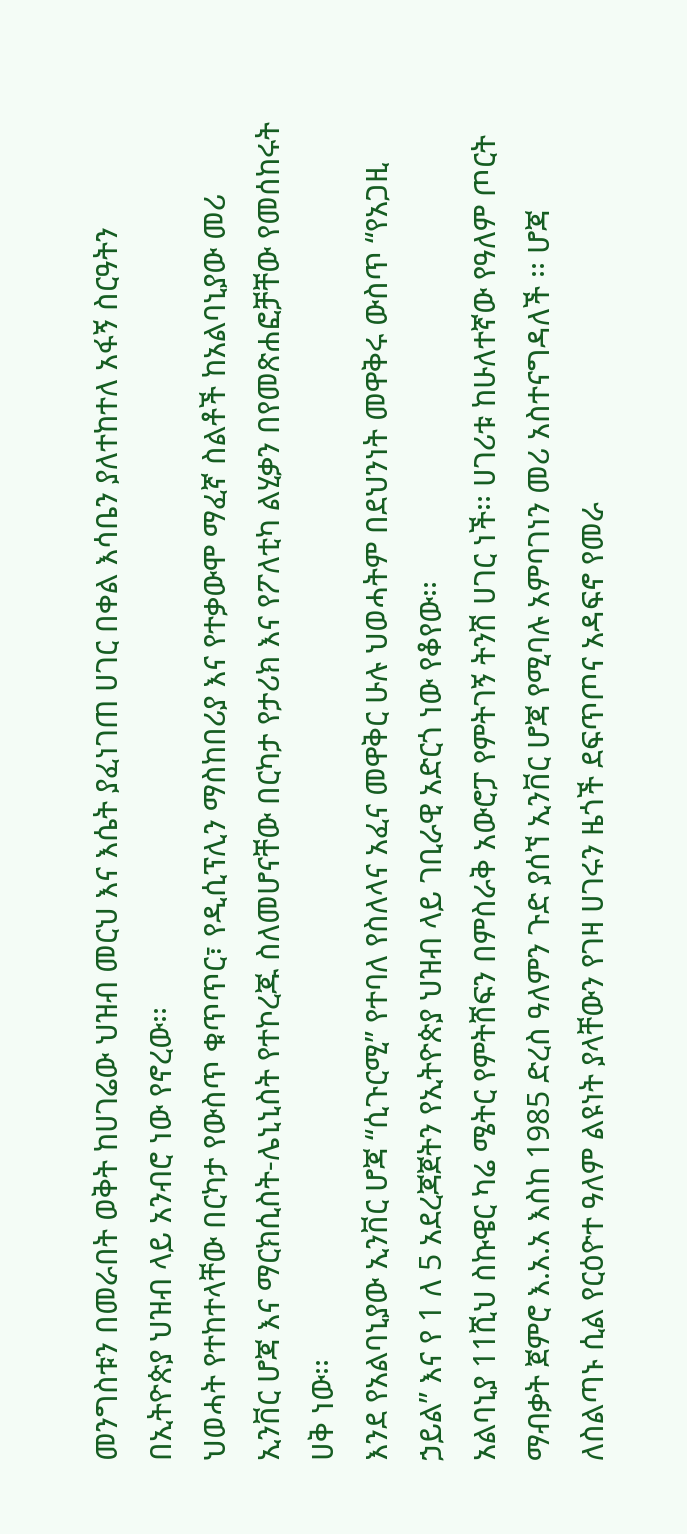መንግስቱን በመራበት ወቅት ከሀገሬው ህዝብ መርህ እና እሴት ያፈነገጠ ሀገር በቀል እሳቤን ያለተከተለ አፋኝ ስርዓትን በኢትዮጵያ ህዝብ ላይ አንብሮ ነው የኖረው፡፡
ህወሓት የተከተላቸው በርካታ የውስጥ ቁጥጥር፣ የዲሲፕሊን ማስከበሪያ እና የተቃውሞ ማፈኛ ስልቶች ከአልባኒያው መሪ ኢንቨር ሆጃ እና ማርክሲስት-ሌኒኒስት የተኮረጁ ስለመሆናቸው በርካታ የታሪክ እና የፖለቲካ ልሂቃን በየመጽሐፎቻቸው የመሰከሩት ሀቅ ነው፡፡
እንደ የአልባኒያው ኢንቨር ሆጃ “ሲጉርሚ” የተባለ የስለላና አፈና መዋቅር ሁሉ ህወሓትም በደህንነት መዋቅሩ ውስጥ “የአጋዚ ኃይል” እና የ 1 ለ 5 አደረጃጀትን የኢትዮጵያ ህዝብ ላይ ገቢራዊ አድርጎ ነው የቆየው፡፡
አልባኒያ 11ሺህ ስኩዌር ካሬ ሜትር የምትሸፍን በምስራቅ አውሮፓ የምትገኝ ትንሽ ሀገር ነች፡፡ ሀገሪቱ ከሁለተኛው የዓለም ጦርት ማብቃት ጀምሮ እ.አ.አ እስከ 1985 ድረስ ዓለምን ጉድ ያሰኘ ኢንቨር ሆጃ የሚባሉ አምባገነን መሪ አስተናግዳለች ፡፡ ሆጃ ለስልጣኑ ሲል የርዕዮተ ዓለም ልዩነት ያላቸውን የገዛ ሀገሩን ዜጎች ደፍጥጦና አዳፍኖ የመራ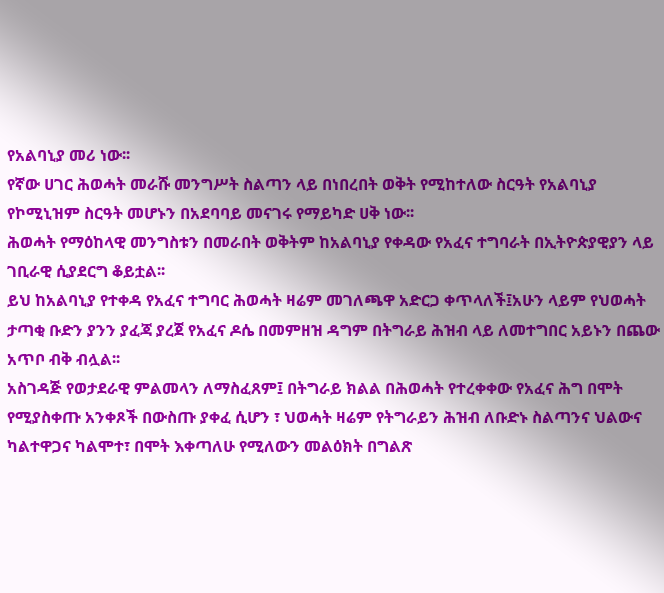የአልባኒያ መሪ ነው፡፡
የኛው ሀገር ሕወሓት መራሹ መንግሥት ስልጣን ላይ በነበረበት ወቅት የሚከተለው ስርዓት የአልባኒያ የኮሚኒዝም ስርዓት መሆኑን በአደባባይ መናገሩ የማይካድ ሀቅ ነው፡፡
ሕወሓት የማዕከላዊ መንግስቱን በመራበት ወቅትም ከአልባኒያ የቀዳው የአፈና ተግባራት በኢትዮጵያዊያን ላይ ገቢራዊ ሲያደርግ ቆይቷል፡፡
ይህ ከአልባኒያ የተቀዳ የአፈና ተግባር ሕወሓት ዛሬም መገለጫዋ አድርጋ ቀጥላለች፤አሁን ላይም የህወሓት ታጣቂ ቡድን ያንን ያፈጃ ያረጀ የአፈና ዶሴ በመምዘዝ ዳግም በትግራይ ሕዝብ ላይ ለመተግበር አይኑን በጨው አጥቦ ብቅ ብሏል፡፡
አስገዳጅ የወታደራዊ ምልመላን ለማስፈጸም፤ በትግራይ ክልል በሕወሓት የተረቀቀው የአፈና ሕግ በሞት የሚያስቀጡ አንቀጾች በውስጡ ያቀፈ ሲሆን ፣ ህወሓት ዛሬም የትግራይን ሕዝብ ለቡድኑ ስልጣንና ህልውና ካልተዋጋና ካልሞተ፣ በሞት እቀጣለሁ የሚለውን መልዕክት በግልጽ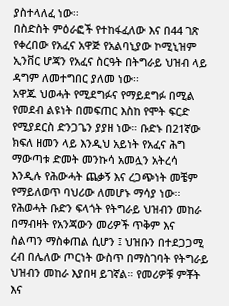ያስተላለፈ ነው፡፡
በስድስት ምዕራፎች የተከፋፈለው እና በ44 ገጽ የቀረበው የአፈና አዋጅ የአልባኒያው ኮሚኒዝም ኢንቨር ሆጃን የአፈና ስርዓት በትግራይ ህዝብ ላይ ዳግም ለመተግበር ያለመ ነው፡፡
አዋጁ ህወሓት የሚደግፉና የማይደግፉ በሚል የመደብ ልዩነት በመፍጠር እስከ የሞት ፍርድ የሚያደርስ ድንጋጌን ያያዘ ነው። ቡድኑ በ21ኛው ክፍለ ዘመን ላይ እንዲህ አይነት የአፈና ሕግ ማውጣቱ ድመት መንኩሳ አመሏን አትረሳ እንዲሉ የሕውሓት ጨቃኝ እና ረጋጭነት መቼም የማይለወጥ ባህሪው ለመሆኑ ማሳያ ነው፡፡
የሕወሓት ቡድን ፍላጎት የትግራይ ህዝብን መከራ በማብዛት የአንጃውን መሪዎች ጥቅም እና ስልጣን ማስቀጠል ሲሆን ፤ ህዝቡን በተደጋጋሚ ረብ በሌለው ጦርነት ውስጥ በማስገባት የትግራይ ህዝብን መከራ እያበዛ ይገኛል። የመሪዎቹ ምቾት እና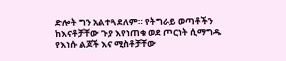ድሎት ግን አልተጓደለም። የትግራይ ወጣቶችን ከእናቶቻቸው ጉያ እየነጠቁ ወደ ጦርነት ሲማግዱ የእነሱ ልጆች እና ሚስቶቻቸው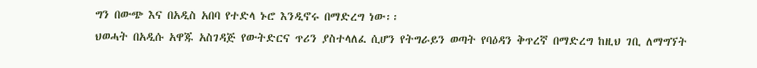ግን በውጭ እና በአዲስ አበባ የተድላ ኑሮ እንዲኖሩ በማድረግ ነው፡፡
ህወሓት በአዲሱ አዋጁ አስገዳጅ የውትድርና ጥሪን ያስተላለፈ ሲሆን የትግራይን ወጣት የባዕዳን ቅጥረኛ በማድረግ ከዚህ ገቢ ለማግኘት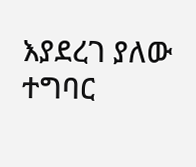እያደረገ ያለው ተግባር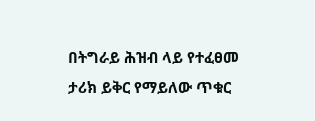በትግራይ ሕዝብ ላይ የተፈፀመ ታሪክ ይቅር የማይለው ጥቁር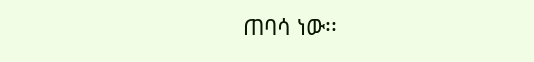ጠባሳ ነው፡፡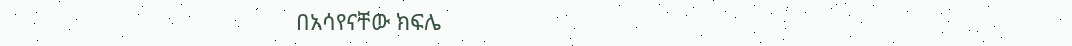በአሳየናቸው ክፍሌ